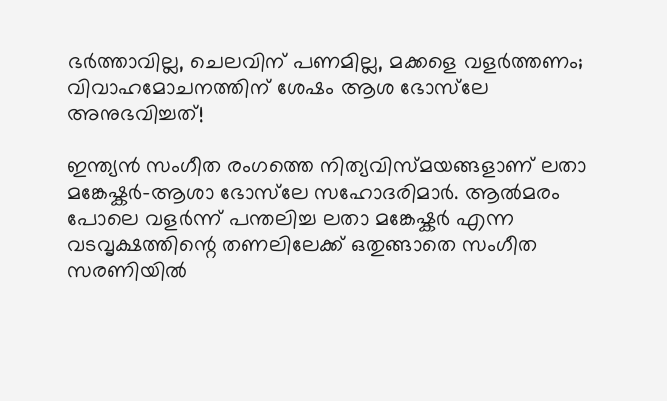ഭർത്താവില്ല, ചെലവിന് പണമില്ല, മക്കളെ വളർത്തണം; വിവാഹമോചനത്തിന് ശേഷം ആശ ഭോസ്‌ലേ അനുഭവിച്ചത്!

ഇന്ത്യൻ സംഗീത രംഗത്തെ നിത്യവിസ്മയങ്ങളാണ് ലതാ മങ്കേഷ്കർ-ആശാ ഭോസ്‌ലേ സഹോദരിമാർ. ആൽമരം പോലെ വളർന്ന് പന്തലിച്ച ലതാ മങ്കേഷ്കർ എന്ന വടവൃക്ഷത്തിന്റെ തണലിലേക്ക് ഒതുങ്ങാതെ സംഗീത സരണിയിൽ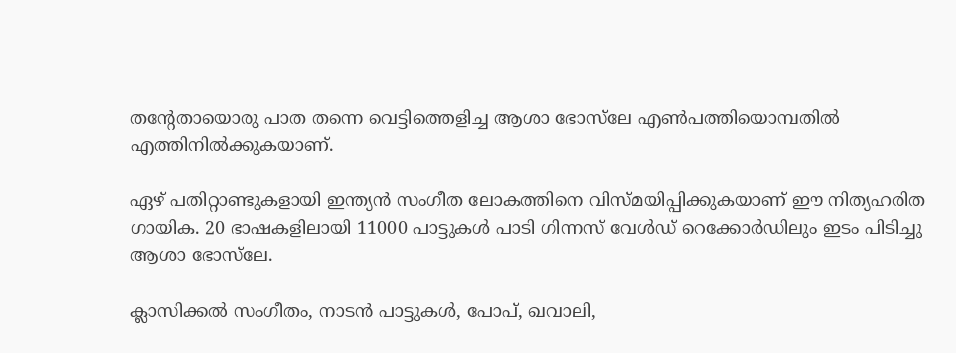തന്റേതായൊരു പാത തന്നെ വെട്ടിത്തെളിച്ച ആശാ ഭോസ്‌ലേ എൺപത്തിയൊമ്പതിൽ എത്തിനിൽക്കുകയാണ്.

ഏഴ് പതിറ്റാണ്ടുകളായി ഇന്ത്യൻ സംഗീത ലോകത്തിനെ വിസ്മയിപ്പിക്കുകയാണ് ഈ നിത്യഹരിത ഗായിക. 20 ഭാഷകളിലായി 11000 പാട്ടുകൾ പാടി ഗിന്നസ് വേൾഡ് റെക്കോർഡിലും ഇടം പിടിച്ചു ആശാ ഭോസ്‌ലേ.

ക്ലാസിക്കല്‍ സംഗീതം, നാടന്‍ പാട്ടുകള്‍, പോപ്, ഖവാലി,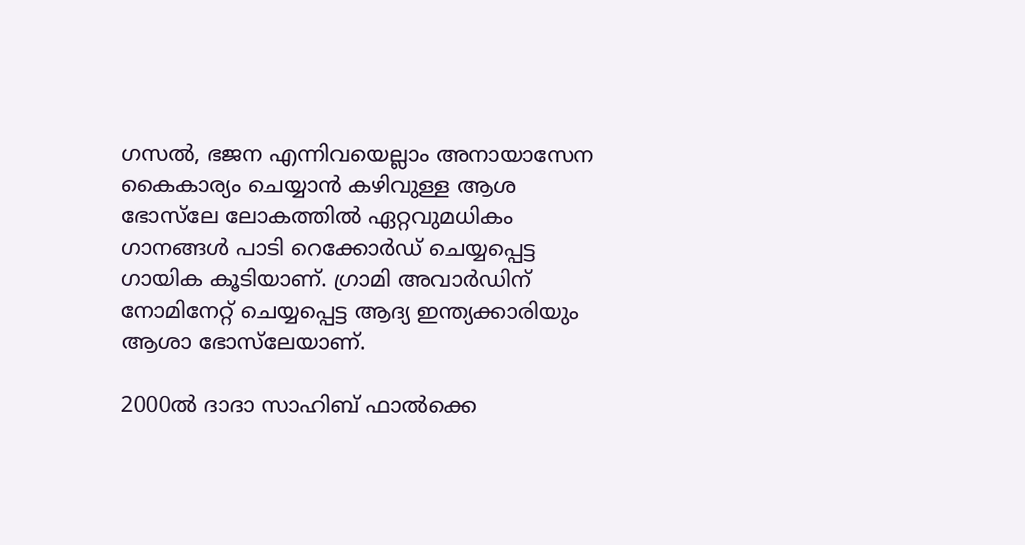ഗസല്‍, ഭജന എന്നിവയെല്ലാം അനായാസേന കൈകാര്യം ചെയ്യാൻ കഴിവുള്ള ആശ ഭോ‌സ്‌ലേ ലോകത്തില്‍ ഏറ്റവുമധികം ഗാനങ്ങള്‍ പാടി റെക്കോര്‍ഡ് ചെയ്യപ്പെട്ട ഗായിക കൂടിയാണ്. ഗ്രാമി അവാര്‍ഡിന് നോമിനേറ്റ് ചെയ്യപ്പെട്ട ആദ്യ ഇന്ത്യക്കാരിയും ആശാ ഭോ‌സ്‌ലേയാണ്.

2000ല്‍ ദാദാ സാഹിബ് ഫാൽക്കെ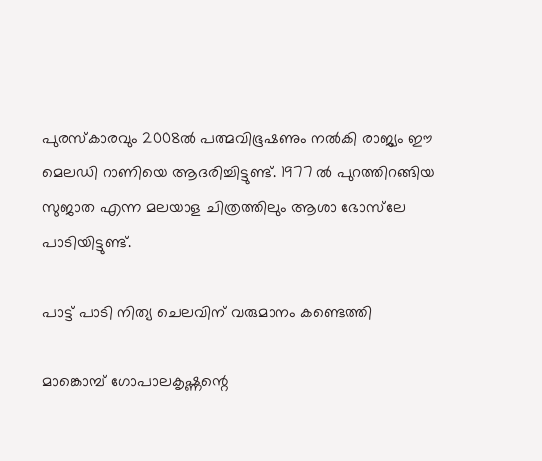പുരസ്കാരവും 2008ൽ പത്മവിഭൂഷണും നല്‍കി രാജ്യം ഈ മെലഡി റാണിയെ ആദരിച്ചിട്ടുണ്ട്. 1977 ൽ പുറത്തിറങ്ങിയ സുജാത എന്ന മലയാള ചിത്രത്തിലും ആശാ ഭോസ്‌ലേ പാടിയിട്ടുണ്ട്.

പാട്ട് പാടി നിത്യ ചെലവിന് വരുമാനം കണ്ടെത്തി

മാങ്കൊമ്പ് ഗോപാലകൃഷ്ണന്റെ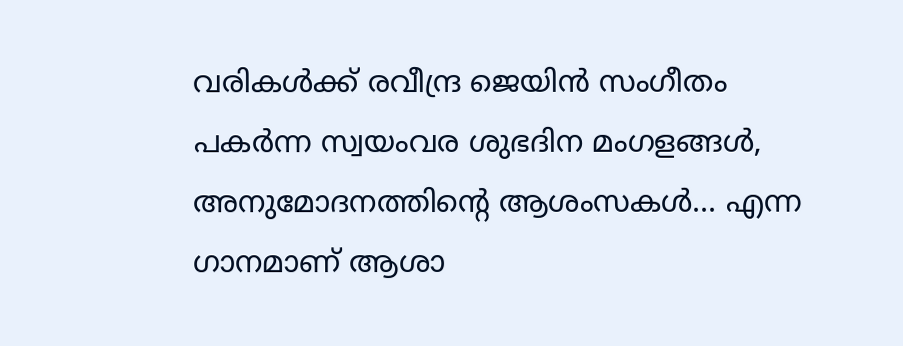വരികൾക്ക് രവീന്ദ്ര ജെയിന്‍ സംഗീതം പകർന്ന സ്വയംവര ശുഭദിന മംഗളങ്ങള്‍, അനുമോദനത്തിന്റെ ആശംസകള്‍... എന്ന ഗാനമാണ് ആശാ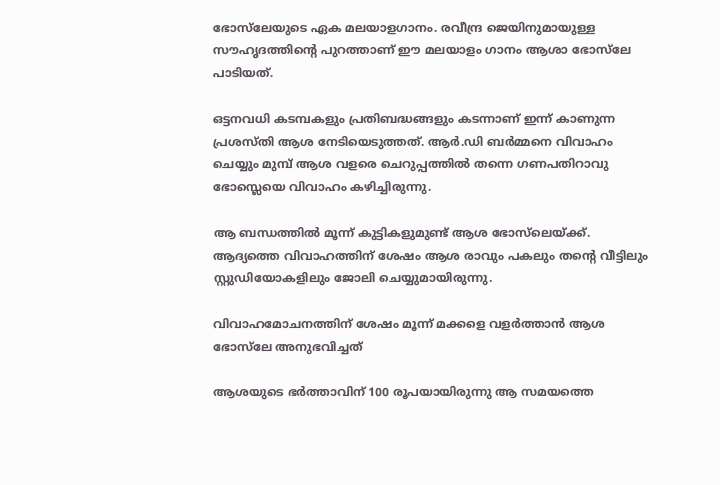ഭോസ്‌ലേയുടെ ഏക മലയാളഗാനം. രവീന്ദ്ര ജെയിനുമായുള്ള സൗഹൃദത്തിന്റെ പുറത്താണ് ഈ മലയാളം ഗാനം ആശാ ഭോസ്‌ലേ പാടിയത്.

ഒട്ടനവധി കടമ്പകളും പ്രതിബദ്ധങ്ങളും കടന്നാണ് ഇന്ന് കാണുന്ന പ്രശസ്തി ആശ നേടിയെടുത്തത്. ആർ.ഡി ബർമ്മനെ വിവാഹം ചെയ്യും മുമ്പ് ആശ വളരെ ചെറുപ്പത്തിൽ തന്നെ ഗണപതിറാവു ഭോസ്ലെയെ വിവാഹം കഴിച്ചിരുന്നു.

ആ ബന്ധത്തിൽ മൂന്ന് കുട്ടികളുമുണ്ട് ആശ ഭോസ്‌ലെയ്ക്ക്. ആദ്യത്തെ വിവാഹത്തിന് ശേഷം ആശ രാവും പകലും തന്റെ വീട്ടിലും സ്റ്റുഡിയോകളിലും ജോലി ചെയ്യുമായിരുന്നു.

വിവാഹമോചനത്തിന് ശേഷം മൂന്ന് മക്കളെ വളർത്താൻ ആശ ഭോസ്‌ലേ അനുഭവിച്ചത്

ആശയുടെ ഭർത്താവിന് 100 രൂപയായിരുന്നു ആ സമയത്തെ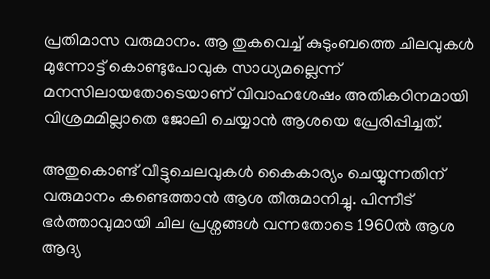പ്രതിമാസ വരുമാനം. ആ തുകവെച്ച് കുടുംബത്തെ ചിലവുകൾ മുന്നോട്ട് കൊണ്ടുപോവുക സാധ്യമല്ലെന്ന് മനസിലായതോടെയാണ് വിവാഹശേഷം അതികഠിനമായി വിശ്രമമില്ലാതെ ജോലി ചെയ്യാൻ ആശയെ പ്രേരിപ്പിച്ചത്.

അതുകൊണ്ട് വീട്ടുചെലവുകൾ കൈകാര്യം ചെയ്യുന്നതിന് വരുമാനം കണ്ടെത്താൻ ആശ തീരുമാനിച്ചു. പിന്നീട് ഭർത്താവുമായി ചില പ്രശ്നങ്ങൾ വന്നതോടെ 1960ൽ ആശ ആദ്യ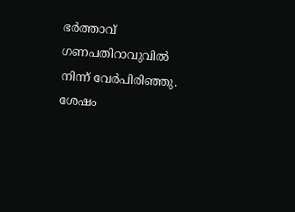ഭർത്താവ് ഗണപതിറാവുവിൽ നിന്ന് വേർപിരിഞ്ഞു. ശേഷം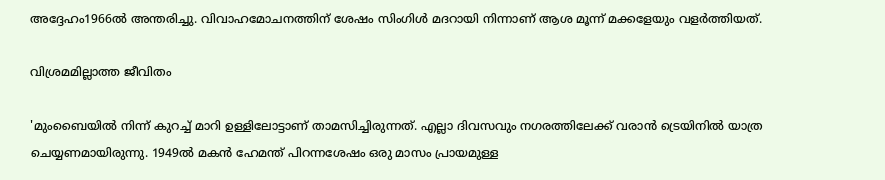അദ്ദേഹം1966ൽ അന്തരിച്ചു. വിവാഹമോചനത്തിന് ശേഷം സിംഗിൾ മദറായി നിന്നാണ് ആശ മൂന്ന് മക്കളേയും വളർത്തിയത്.

വിശ്രമമില്ലാത്ത ജീവിതം

'മുംബൈയിൽ നിന്ന് കുറച്ച് മാറി ഉള്ളിലോട്ടാണ് താമസിച്ചിരുന്നത്. എല്ലാ ദിവസവും നഗരത്തിലേക്ക് വരാൻ ട്രെയിനിൽ യാത്ര ചെയ്യണമായിരുന്നു. 1949ൽ മകൻ ഹേമന്ത് പിറന്നശേഷം ഒരു മാസം പ്രായമുള്ള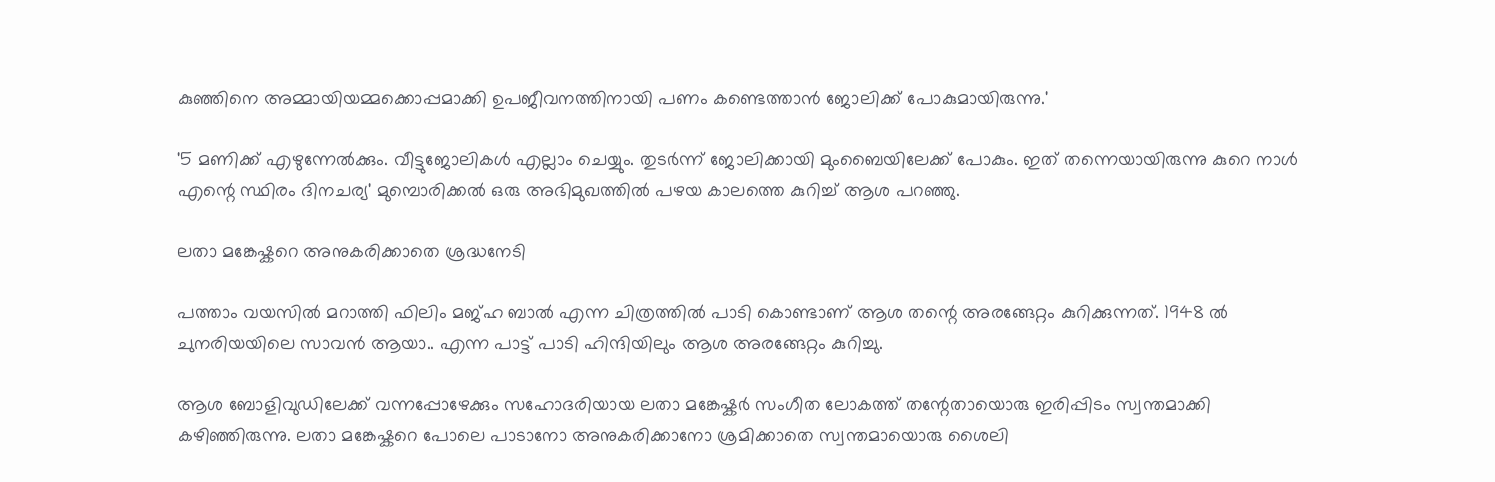കുഞ്ഞിനെ അമ്മായിയമ്മക്കൊപ്പമാക്കി ഉപജീവനത്തിനായി പണം കണ്ടെത്താൻ ജോലിക്ക് പോകുമായിരുന്നു.'

'5 മണിക്ക് എഴുന്നേൽക്കും. വീട്ടുജോലികൾ എല്ലാം ചെയ്യും. തുടർന്ന് ജോലിക്കായി മുംബൈയിലേക്ക് പോകും. ഇത് തന്നെയായിരുന്നു കുറെ നാൾ എന്റെ സ്ഥിരം ദിനചര്യ' മുമ്പൊരിക്കൽ ഒരു അഭിമുഖത്തിൽ പഴയ കാലത്തെ കുറിച്ച് ആശ പറഞ്ഞു.

ലതാ മങ്കേഷ്കറെ അനുകരിക്കാതെ ശ്രദ്ധനേടി

പത്താം വയസിൽ മറാത്തി ഫിലിം മജ്ഹ ബാൽ എന്ന ചിത്രത്തിൽ പാടി കൊണ്ടാണ് ആശ തന്റെ അരങ്ങേറ്റം കുറിക്കുന്നത്. 1948 ൽ ചുനരിയയിലെ സാവൻ ആയാ.. എന്ന പാട്ട് പാടി ഹിന്ദിയിലും ആശ അരങ്ങേറ്റം കുറിച്ചു.

ആശ ബോളിവുഡിലേക്ക് വന്നപ്പോഴേക്കും സഹോദരിയായ ലതാ മങ്കേഷ്കർ സംഗീത ലോകത്ത് തന്റേതായൊരു ഇരിപ്പിടം സ്വന്തമാക്കി കഴിഞ്ഞിരുന്നു. ലതാ മങ്കേഷ്കറെ പോലെ പാടാനോ അനുകരിക്കാനോ ശ്രമിക്കാതെ സ്വന്തമായൊരു ശൈലി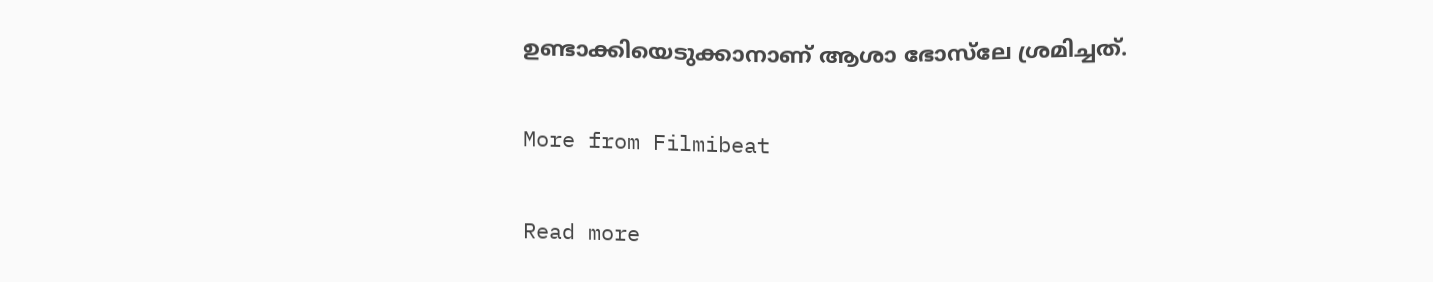ഉണ്ടാക്കിയെടുക്കാനാണ് ആശാ ഭോസ്‌ലേ ശ്രമിച്ചത്.

More from Filmibeat

Read more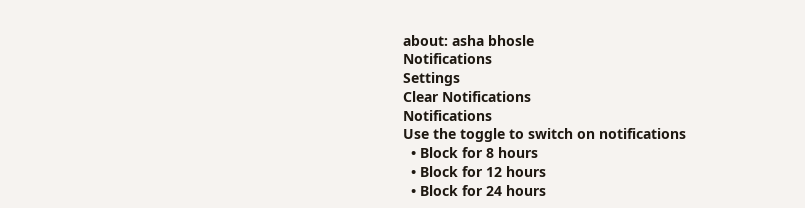about: asha bhosle
Notifications
Settings
Clear Notifications
Notifications
Use the toggle to switch on notifications
  • Block for 8 hours
  • Block for 12 hours
  • Block for 24 hours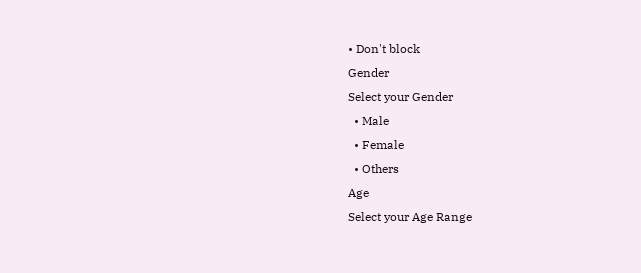• Don't block
Gender
Select your Gender
  • Male
  • Female
  • Others
Age
Select your Age Range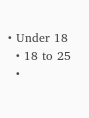• Under 18
  • 18 to 25
  •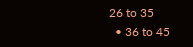26 to 35
  • 36 to 45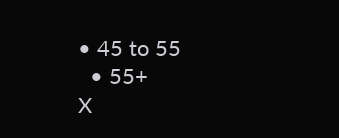• 45 to 55
  • 55+
X